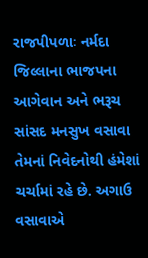રાજપીપળાઃ નર્મદા જિલ્લાના ભાજપના આગેવાન અને ભરૂચ સાંસદ મનસુખ વસાવા તેમનાં નિવેદનોથી હંમેશાં ચર્ચામાં રહે છે. અગાઉ વસાવાએ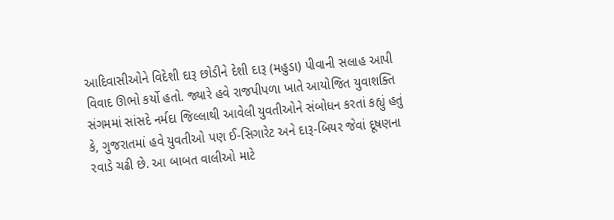આદિવાસીઓને વિદેશી દારૂ છોડીને દેશી દારૂ (મહુડા) પીવાની સલાહ આપી વિવાદ ઊભો કર્યો હતો. જ્યારે હવે રાજપીપળા ખાતે આયોજિત યુવાશક્તિ સંગમમાં સાંસદે નર્મદા જિલ્લાથી આવેલી યુવતીઓને સંબોધન કરતાં કહ્યું હતું કે, ગુજરાતમાં હવે યુવતીઓ પણ ઈ-સિગારેટ અને દારૂ-બિયર જેવાં દૂષણના રવાડે ચઢી છે. આ બાબત વાલીઓ માટે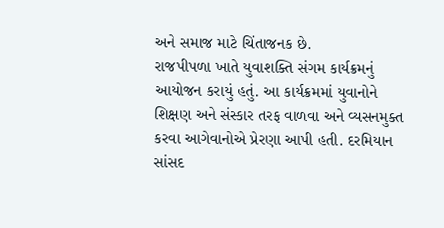અને સમાજ માટે ચિંતાજનક છે.
રાજપીપળા ખાતે યુવાશક્તિ સંગમ કાર્યક્રમનું આયોજન કરાયું હતું. આ કાર્યક્રમમાં યુવાનોને શિક્ષણ અને સંસ્કાર તરફ વાળવા અને વ્યસનમુક્ત કરવા આગેવાનોએ પ્રેરણા આપી હતી. દરમિયાન સાંસદ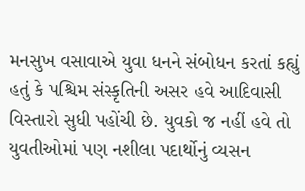મનસુખ વસાવાએ યુવા ધનને સંબોધન કરતાં કહ્યું હતું કે પશ્ચિમ સંસ્કૃતિની અસર હવે આદિવાસી વિસ્તારો સુધી પહોંચી છે. યુવકો જ નહીં હવે તો યુવતીઓમાં પણ નશીલા પદાર્થોનું વ્યસન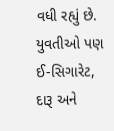વધી રહ્યું છે. યુવતીઓ પણ ઈ-સિગારેટ, દારૂ અને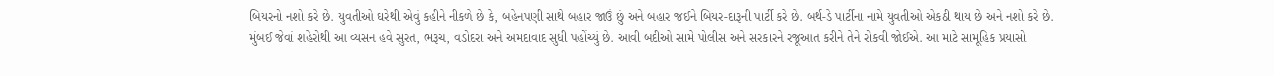બિયરનો નશો કરે છે. યુવતીઓ ઘરેથી એવું કહીને નીકળે છે કે, બહેનપણી સાથે બહાર જાઉં છું અને બહાર જઈને બિયર-દારૂની પાર્ટી કરે છે. બર્થ-ડે પાર્ટીના નામે યુવતીઓ એકઠી થાય છે અને નશો કરે છે.
મુંબઈ જેવાં શહેરોથી આ વ્યસન હવે સુરત, ભરૂચ, વડોદરા અને અમદાવાદ સુધી પહોંચ્યું છે. આવી બદીઓ સામે પોલીસ અને સરકારને રજૂઆત કરીને તેને રોકવી જોઈએ. આ માટે સામૂહિક પ્રયાસો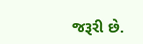જરૂરી છે.